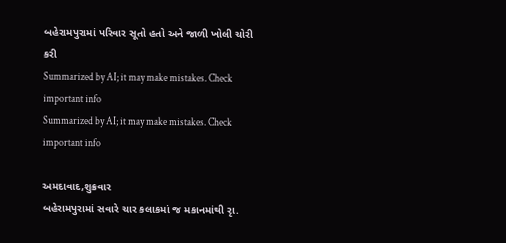બહેરામપુરામાં પરિવાર સૂતો હતો અને જાળી ખોલી ચોરી કરી
Summarized by AI; it may make mistakes. Check important info
Summarized by AI; it may make mistakes. Check important info

અમદાવાદ,શુક્રવાર
બહેરામપુરામાં સવારે ચાર કલાકમાં જ મકાનમાંથી રૃા.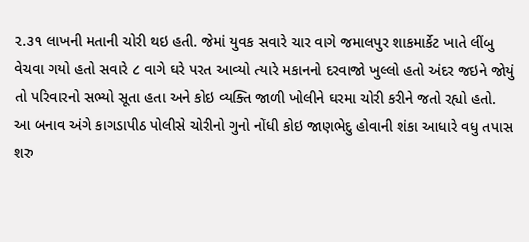૨.૩૧ લાખની મતાની ચોરી થઇ હતી. જેમાં યુવક સવારે ચાર વાગે જમાલપુર શાકમાર્કેટ ખાતે લીંબુ વેચવા ગયો હતો સવારે ૮ વાગે ઘરે પરત આવ્યો ત્યારે મકાનનો દરવાજો ખુલ્લો હતો અંદર જઇને જોયું તો પરિવારનો સભ્યો સૂતા હતા અને કોઇ વ્યક્તિ જાળી ખોલીને ઘરમા ચોરી કરીને જતો રહ્યો હતો. આ બનાવ અંગે કાગડાપીઠ પોલીસે ચોરીનો ગુનો નોંધી કોઇ જાણભેદુ હોવાની શંકા આધારે વધુ તપાસ શરુ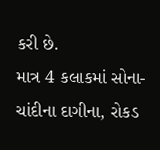કરી છે.
માત્ર 4 કલાકમાં સોના-ચાંદીના દાગીના, રોકડ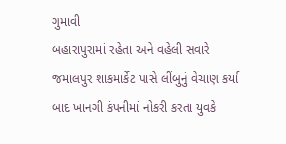ગુમાવી
બહારાપુરામાં રહેતા અને વહેલી સવારે જમાલપુર શાકમાર્કેટ પાસે લીંબુનું વેચાણ કર્યા બાદ ખાનગી કંપનીમાં નોકરી કરતા યુવકે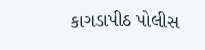કાગડાપીઠ પોલીસ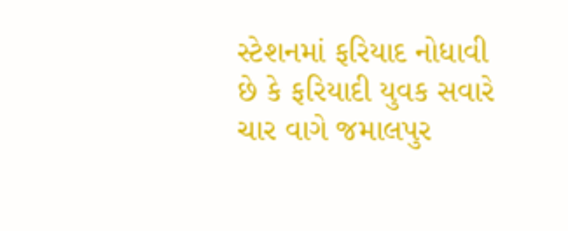સ્ટેશનમાં ફરિયાદ નોધાવી છે કે ફરિયાદી યુવક સવારે ચાર વાગે જમાલપુર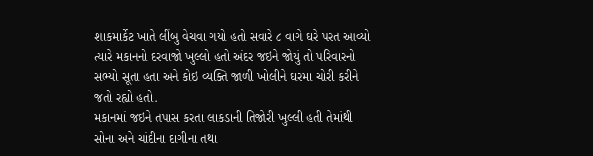શાકમાર્કેટ ખાતે લીંબુ વેચવા ગયો હતો સવારે ૮ વાગે ઘરે પરત આવ્યો ત્યારે મકાનનો દરવાજો ખુલ્લો હતો અંદર જઇને જોયું તો પરિવારનો સભ્યો સૂતા હતા અને કોઇ વ્યક્તિ જાળી ખોલીને ઘરમા ચોરી કરીને જતો રહ્યો હતો.
મકાનમાં જઇને તપાસ કરતા લાકડાની તિજોરી ખુલ્લી હતી તેમાંથી સોના અને ચાંદીના દાગીના તથા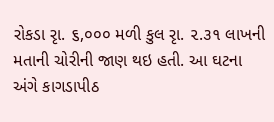રોકડા રૃા. ૬,૦૦૦ મળી કુલ રૃા. ૨.૩૧ લાખની મતાની ચોરીની જાણ થઇ હતી. આ ઘટના અંગે કાગડાપીઠ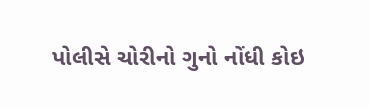પોલીસે ચોરીનો ગુનો નોંધી કોઇ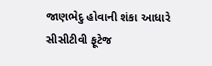જાણભેદુ હોવાની શંકા આધારે સીસીટીવી ફૂટેજ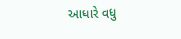આધારે વધુ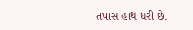તપાસ હાથ ધરી છે.